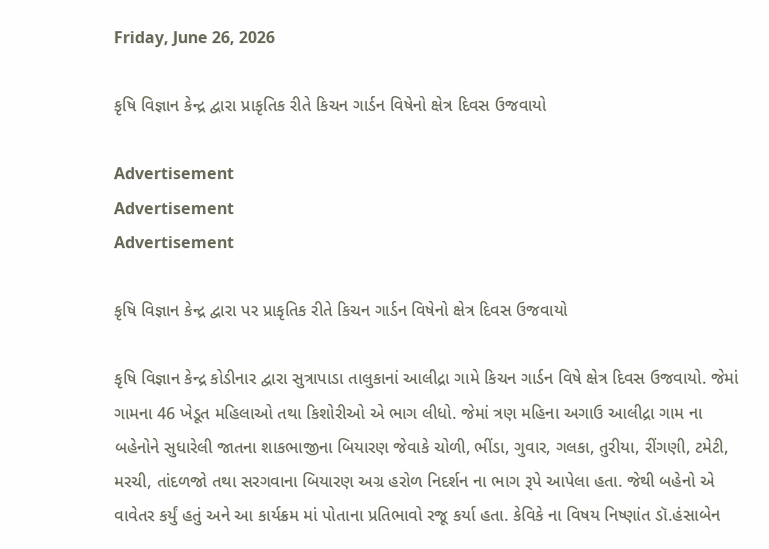Friday, June 26, 2026

કૃષિ વિજ્ઞાન કેન્દ્ર દ્વારા પ્રાકૃતિક રીતે કિચન ગાર્ડન વિષેનો ક્ષેત્ર દિવસ ઉજવાયો

Advertisement
Advertisement
Advertisement

કૃષિ વિજ્ઞાન કેન્દ્ર દ્વારા પર પ્રાકૃતિક રીતે કિચન ગાર્ડન વિષેનો ક્ષેત્ર દિવસ ઉજવાયો

કૃષિ વિજ્ઞાન કેન્દ્ર કોડીનાર દ્વારા સુત્રાપાડા તાલુકાનાં આલીદ્રા ગામે કિચન ગાર્ડન વિષે ક્ષેત્ર દિવસ ઉજવાયો. જેમાં ગામના 46 ખેડૂત મહિલાઓ તથા કિશોરીઓ એ ભાગ લીધો. જેમાં ત્રણ મહિના અગાઉ આલીદ્રા ગામ ના બહેનોને સુધારેલી જાતના શાકભાજીના બિયારણ જેવાકે ચોળી, ભીંડા, ગુવાર, ગલકા, તુરીયા, રીંગણી, ટમેટી, મરચી, તાંદળજો તથા સરગવાના બિયારણ અગ્ર હરોળ નિદર્શન ના ભાગ રૂપે આપેલા હતા. જેથી બહેનો એ વાવેતર કર્યું હતું અને આ કાર્યક્રમ માં પોતાના પ્રતિભાવો રજૂ કર્યા હતા. કેવિકે ના વિષય નિષ્ણાંત ડૉ.હંસાબેન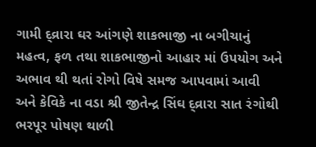ગામી દ્વ્રારા ઘર આંગણે શાકભાજી ના બગીચાનું મહત્વ, ફળ તથા શાકભાજીનો આહાર માં ઉપયોગ અને અભાવ થી થતાં રોગો વિષે સમજ આપવામાં આવી અને કેવિકે ના વડા શ્રી જીતેન્દ્ર સિંઘ દ્વ્રારા સાત રંગોથી ભરપૂર પોષણ થાળી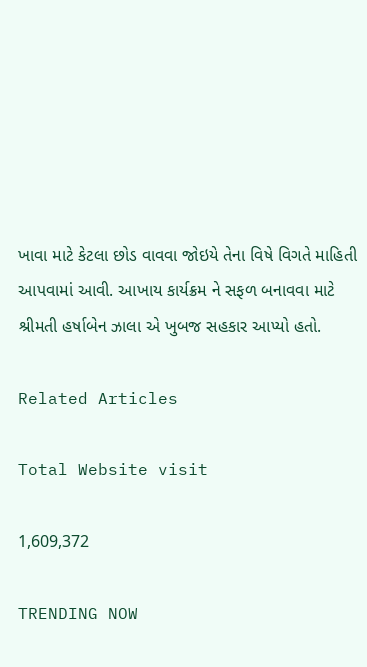ખાવા માટે કેટલા છોડ વાવવા જોઇયે તેના વિષે વિગતે માહિતી આપવામાં આવી. આખાય કાર્યક્રમ ને સફળ બનાવવા માટે શ્રીમતી હર્ષાબેન ઝાલા એ ખુબજ સહકાર આપ્યો હતો.

Related Articles

Total Website visit

1,609,372

TRENDING NOW